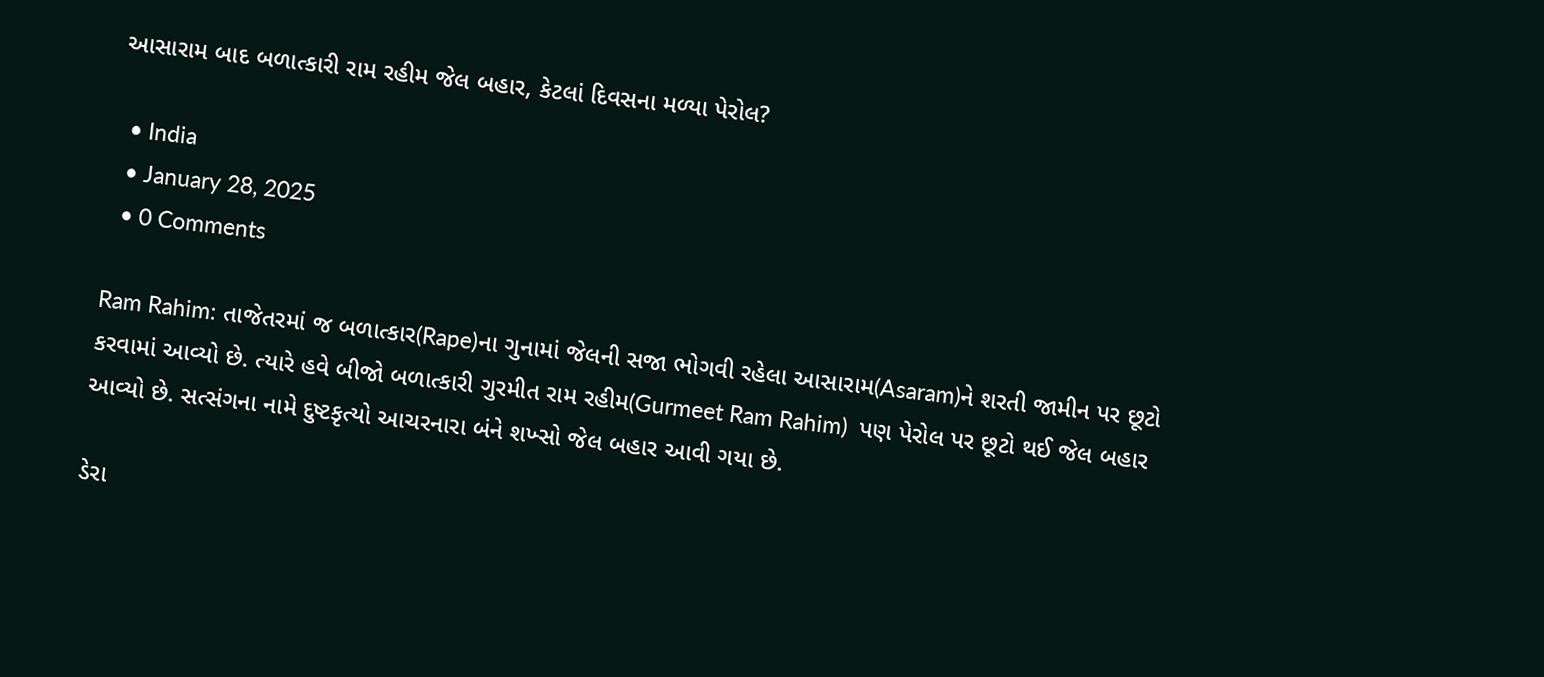આસારામ બાદ બળાત્કારી રામ રહીમ જેલ બહાર, કેટલાં દિવસના મળ્યા પેરોલ?

  • India
  • January 28, 2025
  • 0 Comments

Ram Rahim: તાજેતરમાં જ બળાત્કાર(Rape)ના ગુનામાં જેલની સજા ભોગવી રહેલા આસારામ(Asaram)ને શરતી જામીન પર છૂટો કરવામાં આવ્યો છે. ત્યારે હવે બીજો બળાત્કારી ગુરમીત રામ રહીમ(Gurmeet Ram Rahim)  પણ પેરોલ પર છૂટો થઈ જેલ બહાર આવ્યો છે. સત્સંગના નામે દુષ્ટકૃત્યો આચરનારા બંને શખ્સો જેલ બહાર આવી ગયા છે.

ડેરા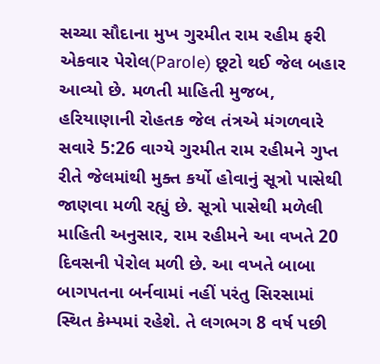સચ્ચા સૌદાના મુખ ગુરમીત રામ રહીમ ફરી એકવાર પેરોલ(Parole) છૂટો થઈ જેલ બહાર આવ્યો છે. મળતી માહિતી મુજબ, હરિયાણાની રોહતક જેલ તંત્રએ મંગળવારે સવારે 5:26 વાગ્યે ગુરમીત રામ રહીમને ગુપ્ત રીતે જેલમાંથી મુક્ત કર્યો હોવાનું સૂત્રો પાસેથી જાણવા મળી રહ્યું છે. સૂત્રો પાસેથી મળેલી માહિતી અનુસાર, રામ રહીમને આ વખતે 20 દિવસની પેરોલ મળી છે. આ વખતે બાબા બાગપતના બર્નવામાં નહીં પરંતુ સિરસામાં સ્થિત કેમ્પમાં રહેશે. તે લગભગ 8 વર્ષ પછી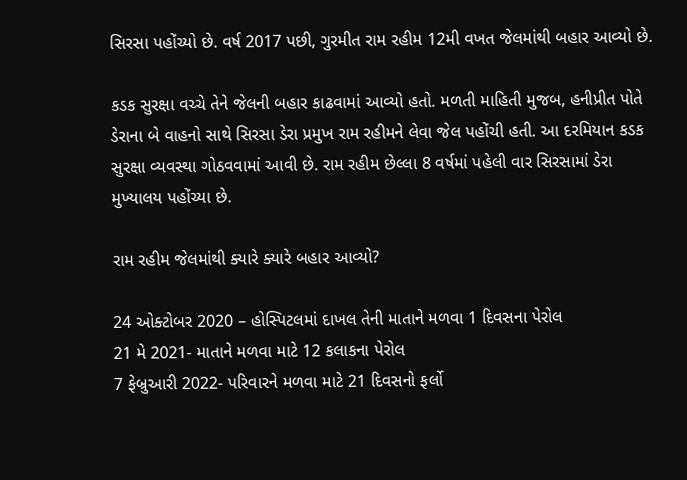સિરસા પહોંચ્યો છે. વર્ષ 2017 પછી, ગુરમીત રામ રહીમ 12મી વખત જેલમાંથી બહાર આવ્યો છે.

કડક સુરક્ષા વચ્ચે તેને જેલની બહાર કાઢવામાં આવ્યો હતો. મળતી માહિતી મુજબ, હનીપ્રીત પોતે ડેરાના બે વાહનો સાથે સિરસા ડેરા પ્રમુખ રામ રહીમને લેવા જેલ પહોંચી હતી. આ દરમિયાન કડક સુરક્ષા વ્યવસ્થા ગોઠવવામાં આવી છે. રામ રહીમ છેલ્લા 8 વર્ષમાં પહેલી વાર સિરસામાં ડેરા મુખ્યાલય પહોંચ્યા છે.

રામ રહીમ જેલમાંથી ક્યારે ક્યારે બહાર આવ્યો?

24 ઓક્ટોબર 2020 – હોસ્પિટલમાં દાખલ તેની માતાને મળવા 1 દિવસના પેરોલ
21 મે 2021- માતાને મળવા માટે 12 કલાકના પેરોલ
7 ફેબ્રુઆરી 2022- પરિવારને મળવા માટે 21 દિવસનો ફર્લો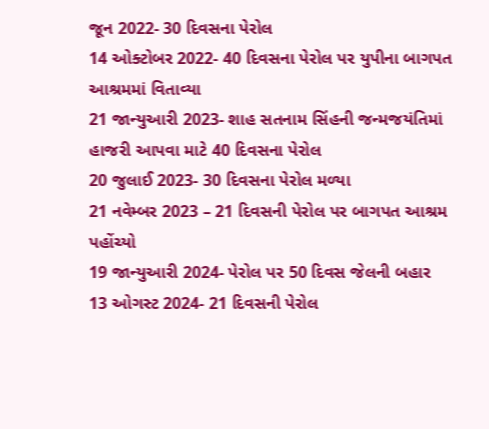જૂન 2022- 30 દિવસના પેરોલ
14 ઓક્ટોબર 2022- 40 દિવસના પેરોલ પર યુપીના બાગપત આશ્રમમાં વિતાવ્યા
21 જાન્યુઆરી 2023- શાહ સતનામ સિંહની જન્મજયંતિમાં હાજરી આપવા માટે 40 દિવસના પેરોલ
20 જુલાઈ 2023- 30 દિવસના પેરોલ મળ્યા
21 નવેમ્બર 2023 – 21 દિવસની પેરોલ પર બાગપત આશ્રમ પહોંચ્યો
19 જાન્યુઆરી 2024- પેરોલ પર 50 દિવસ જેલની બહાર
13 ઓગસ્ટ 2024- 21 દિવસની પેરોલ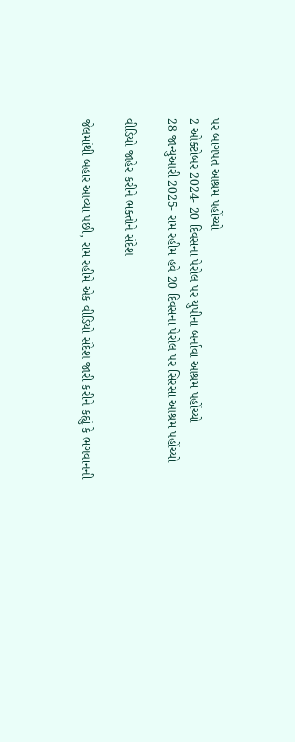પર બાગપત આશ્રમ પહોંચ્યો
2 ઓક્ટોબર 2024- 20 દિવસના પેરોલ પર યુપીના બર્નાવા આશ્રમ પહોંચ્યો
28 જાન્યુઆરી 2025- રામ રહીમ હવે 20 દિવસના પેરોલ પર સિરસા આશ્રમ પહોંચ્યો

વીડિયો જાહેર કરીને ભક્તોને સંદેશ

જેલમાંથી બહાર આવ્યા પછી, રામ રહીમે એક વીડિયો સંદેશ જારી કરીને કહ્યું કે ભગવાનની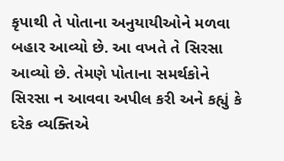કૃપાથી તે પોતાના અનુયાયીઓને મળવા બહાર આવ્યો છે. આ વખતે તે સિરસા આવ્યો છે. તેમણે પોતાના સમર્થકોને સિરસા ન આવવા અપીલ કરી અને કહ્યું કે દરેક વ્યક્તિએ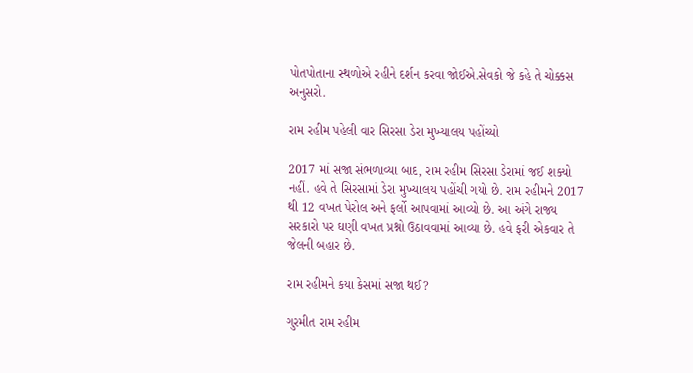પોતપોતાના સ્થળોએ રહીને દર્શન કરવા જોઈએ.સેવકો જે કહે તે ચોક્કસ અનુસરો.

રામ રહીમ પહેલી વાર સિરસા ડેરા મુખ્યાલય પહોંચ્યો

2017 માં સજા સંભળાવ્યા બાદ, રામ રહીમ સિરસા ડેરામાં જઈ શક્યો નહીં. હવે તે સિરસામાં ડેરા મુખ્યાલય પહોંચી ગયો છે. રામ રહીમને 2017 થી 12 વખત પેરોલ અને ફર્લો આપવામાં આવ્યો છે. આ અંગે રાજ્ય સરકારો પર ઘણી વખત પ્રશ્નો ઉઠાવવામાં આવ્યા છે. હવે ફરી એકવાર તે જેલની બહાર છે.

રામ રહીમને કયા કેસમાં સજા થઈ?

ગુરમીત રામ રહીમ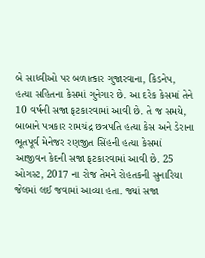બે સાધ્વીઓ પર બળાત્કાર ગુજારવાના, કિડનેપ, હત્યા સહિતના કેસમાં ગુનેગાર છે. આ દરેક કેસમાં તેને 10 વર્ષની સજા ફટકારવામાં આવી છે. તે જ સમયે, બાબાને પત્રકાર રામચંદ્ર છત્રપતિ હત્યા કેસ અને ડેરાના ભૂતપૂર્વ મેનેજર રણજીત સિંહની હત્યા કેસમાં આજીવન કેદની સજા ફટકારવામાં આવી છે. 25 ઓગસ્ટ, 2017 ના રોજ તેમને રોહતકની સુનારિયા જેલમાં લઈ જવામાં આવ્યા હતા. જ્યાં સજા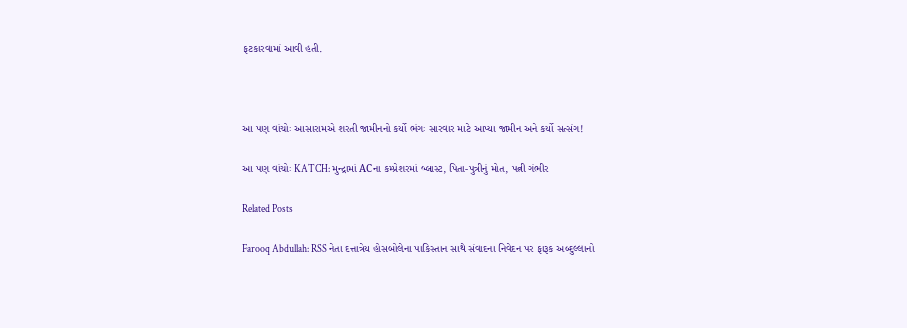ફટકારવામાં આવી હતી.



આ પણ વાંચોઃ આસારામએ શરતી જામીનનો કર્યો ભંગઃ સારવાર માટે આપ્યા જામીન અને કર્યો સત્સંગ!

આ પણ વાંચોઃ KATCH: મુન્દ્રામાં ACના કમ્પ્રેશરમાં બ્લાસ્ટ, પિતા-પુત્રીનું મોત, પત્ની ગંભીર

Related Posts

Farooq Abdullah: RSS નેતા દત્તાત્રેય હોસબોલેના પાકિસ્તાન સાથે સંવાદના નિવેદન પર ફારૂક અબ્દુલ્લાનો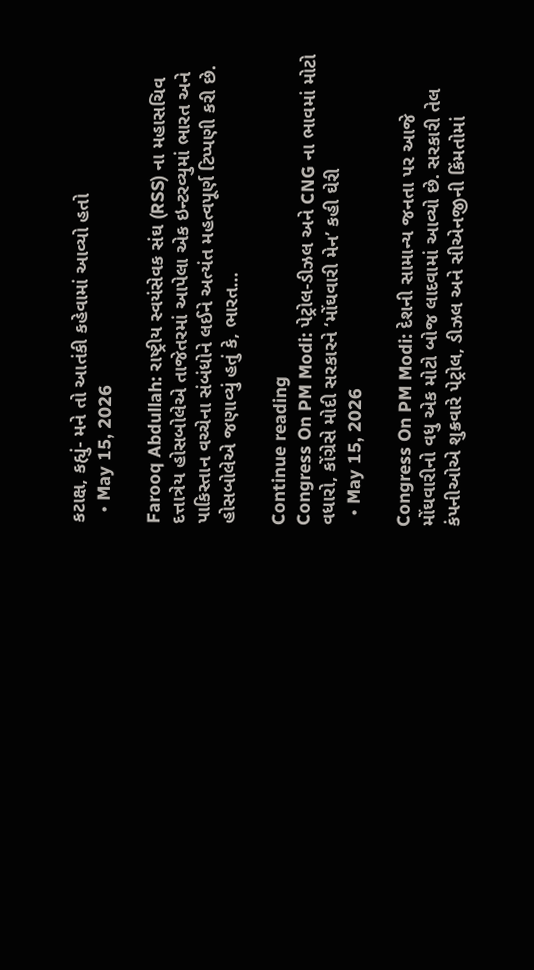કટાક્ષ, કહ્યું- મને તો આતંકી કહેવામાં આવ્યો હતો
  • May 15, 2026

Farooq Abdullah: રાષ્ટ્રીય સ્વયંસેવક સંઘ (RSS) ના મહાસચિવ દત્તાત્રેય હોસબોલેએ તાજેતરમાં આપેલા એક ઇન્ટરવ્યુમાં ભારત અને પાકિસ્તાન વચ્ચેના સંબંધોને લઈને અત્યંત મહત્વપૂર્ણ ટિપ્પણી કરી છે. હોસબોલેએ જણાવ્યું હતું કે, ભારત…

Continue reading
Congress On PM Modi: પેટ્રોલ-ડીઝલ અને CNG ના ભાવમાં મોટો વધારો, કોંગ્રેસે મોદી સરકારને ‘મોંઘવારી મેન’ કહી ઘેરી
  • May 15, 2026

Congress On PM Modi: દેશની સામાન્ય જનતા પર આજે મોંઘવારીનો વધુ એક મોટો બોજ લાદવામાં આવ્યો છે. સરકારી તેલ કંપનીઓએ શુક્રવારે પેટ્રોલ, ડીઝલ અને સીએનજીની કિંમતોમાં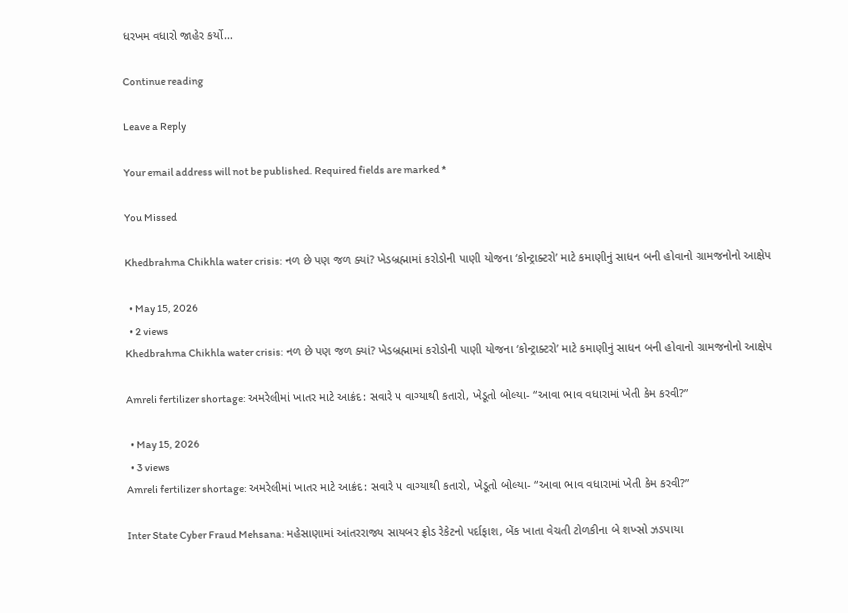ધરખમ વધારો જાહેર કર્યો…

Continue reading

Leave a Reply

Your email address will not be published. Required fields are marked *

You Missed

Khedbrahma Chikhla water crisis: નળ છે પણ જળ ક્યાં? ખેડબ્રહ્મામાં કરોડોની પાણી યોજના ‘કોન્ટ્રાક્ટરો’ માટે કમાણીનું સાધન બની હોવાનો ગ્રામજનોનો આક્ષેપ

  • May 15, 2026
  • 2 views
Khedbrahma Chikhla water crisis: નળ છે પણ જળ ક્યાં? ખેડબ્રહ્મામાં કરોડોની પાણી યોજના ‘કોન્ટ્રાક્ટરો’ માટે કમાણીનું સાધન બની હોવાનો ગ્રામજનોનો આક્ષેપ

Amreli fertilizer shortage: અમરેલીમાં ખાતર માટે આક્રંદ: સવારે ૫ વાગ્યાથી કતારો, ખેડૂતો બોલ્યા- “આવા ભાવ વધારામાં ખેતી કેમ કરવી?”

  • May 15, 2026
  • 3 views
Amreli fertilizer shortage: અમરેલીમાં ખાતર માટે આક્રંદ: સવારે ૫ વાગ્યાથી કતારો, ખેડૂતો બોલ્યા- “આવા ભાવ વધારામાં ખેતી કેમ કરવી?”

Inter State Cyber Fraud Mehsana: મહેસાણામાં આંતરરાજ્ય સાયબર ફ્રોડ રેકેટનો પર્દાફાશ, બેંક ખાતા વેચતી ટોળકીના બે શખ્સો ઝડપાયા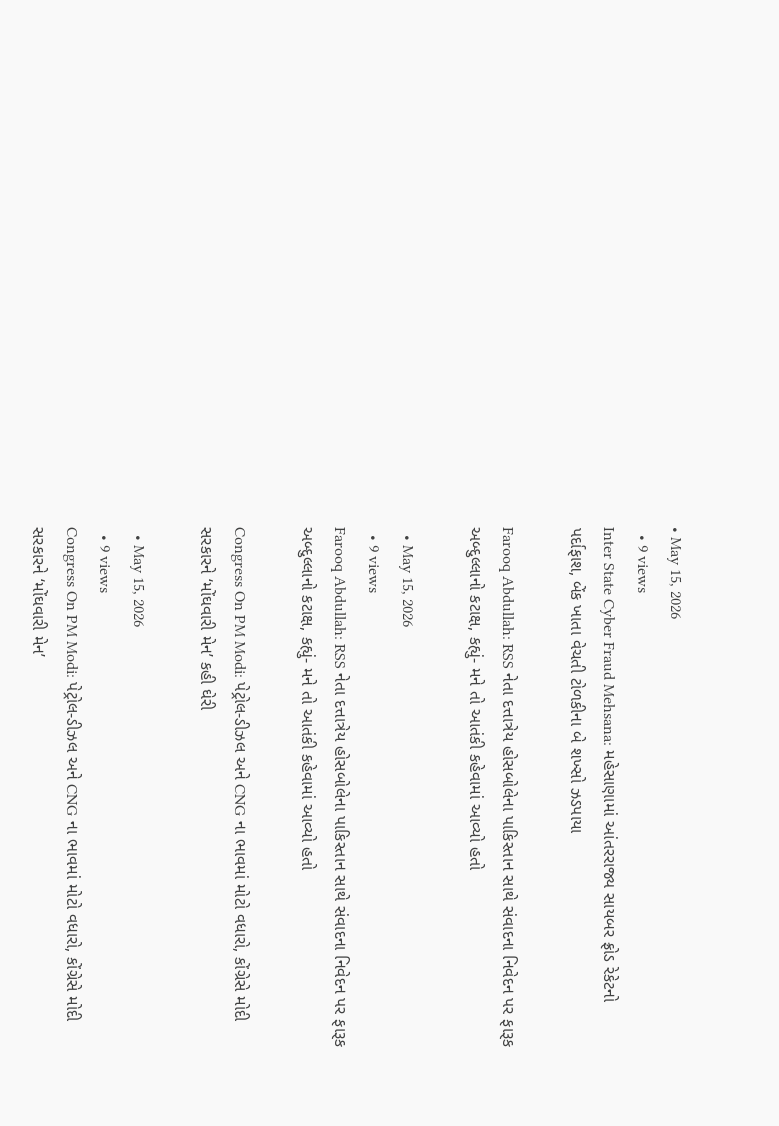• May 15, 2026
  • 9 views
Inter State Cyber Fraud Mehsana: મહેસાણામાં આંતરરાજ્ય સાયબર ફ્રોડ રેકેટનો પર્દાફાશ, બેંક ખાતા વેચતી ટોળકીના બે શખ્સો ઝડપાયા

Farooq Abdullah: RSS નેતા દત્તાત્રેય હોસબોલેના પાકિસ્તાન સાથે સંવાદના નિવેદન પર ફારૂક અબ્દુલ્લાનો કટાક્ષ, કહ્યું- મને તો આતંકી કહેવામાં આવ્યો હતો

  • May 15, 2026
  • 9 views
Farooq Abdullah: RSS નેતા દત્તાત્રેય હોસબોલેના પાકિસ્તાન સાથે સંવાદના નિવેદન પર ફારૂક અબ્દુલ્લાનો કટાક્ષ, કહ્યું- મને તો આતંકી કહેવામાં આવ્યો હતો

Congress On PM Modi: પેટ્રોલ-ડીઝલ અને CNG ના ભાવમાં મોટો વધારો, કોંગ્રેસે મોદી સરકારને ‘મોંઘવારી મેન’ કહી ઘેરી

  • May 15, 2026
  • 9 views
Congress On PM Modi: પેટ્રોલ-ડીઝલ અને CNG ના ભાવમાં મોટો વધારો, કોંગ્રેસે મોદી સરકારને ‘મોંઘવારી મેન’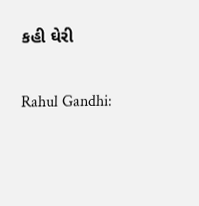કહી ઘેરી

Rahul Gandhi: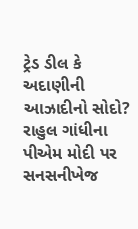ટ્રેડ ડીલ કે અદાણીની આઝાદીનો સોદો? રાહુલ ગાંધીના પીએમ મોદી પર સનસનીખેજ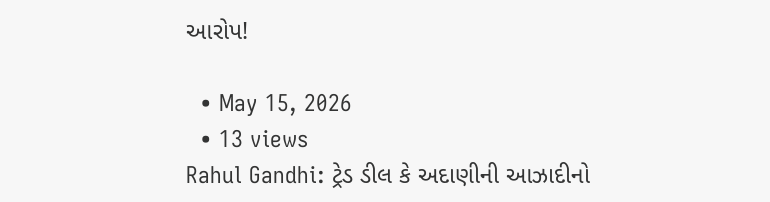આરોપ!

  • May 15, 2026
  • 13 views
Rahul Gandhi: ટ્રેડ ડીલ કે અદાણીની આઝાદીનો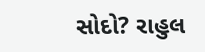સોદો? રાહુલ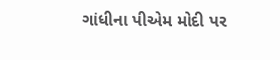ગાંધીના પીએમ મોદી પર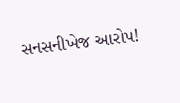સનસનીખેજ આરોપ!